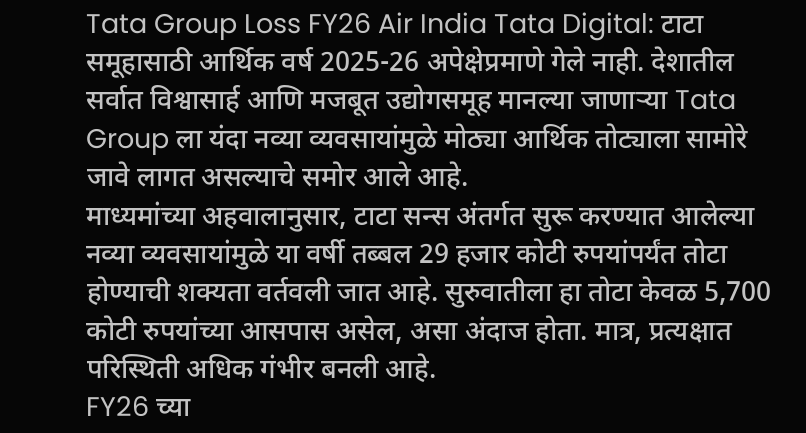Tata Group Loss FY26 Air India Tata Digital: टाटा समूहासाठी आर्थिक वर्ष 2025-26 अपेक्षेप्रमाणे गेले नाही. देशातील सर्वात विश्वासार्ह आणि मजबूत उद्योगसमूह मानल्या जाणाऱ्या Tata Group ला यंदा नव्या व्यवसायांमुळे मोठ्या आर्थिक तोट्याला सामोरे जावे लागत असल्याचे समोर आले आहे.
माध्यमांच्या अहवालानुसार, टाटा सन्स अंतर्गत सुरू करण्यात आलेल्या नव्या व्यवसायांमुळे या वर्षी तब्बल 29 हजार कोटी रुपयांपर्यंत तोटा होण्याची शक्यता वर्तवली जात आहे. सुरुवातीला हा तोटा केवळ 5,700 कोटी रुपयांच्या आसपास असेल, असा अंदाज होता. मात्र, प्रत्यक्षात परिस्थिती अधिक गंभीर बनली आहे.
FY26 च्या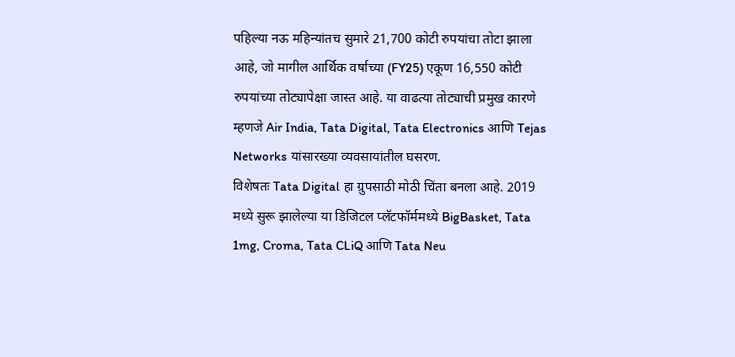पहिल्या नऊ महिन्यांतच सुमारे 21,700 कोटी रुपयांचा तोटा झाला आहे, जो मागील आर्थिक वर्षाच्या (FY25) एकूण 16,550 कोटी रुपयांच्या तोट्यापेक्षा जास्त आहे. या वाढत्या तोट्याची प्रमुख कारणे म्हणजे Air India, Tata Digital, Tata Electronics आणि Tejas Networks यांसारख्या व्यवसायांतील घसरण.
विशेषतः Tata Digital हा ग्रुपसाठी मोठी चिंता बनला आहे. 2019 मध्ये सुरू झालेल्या या डिजिटल प्लॅटफॉर्ममध्ये BigBasket, Tata 1mg, Croma, Tata CLiQ आणि Tata Neu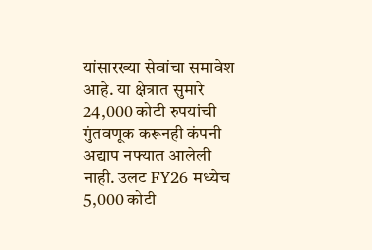यांसारख्या सेवांचा समावेश आहे. या क्षेत्रात सुमारे 24,000 कोटी रुपयांची गुंतवणूक करूनही कंपनी अद्याप नफ्यात आलेली नाही. उलट FY26 मध्येच 5,000 कोटी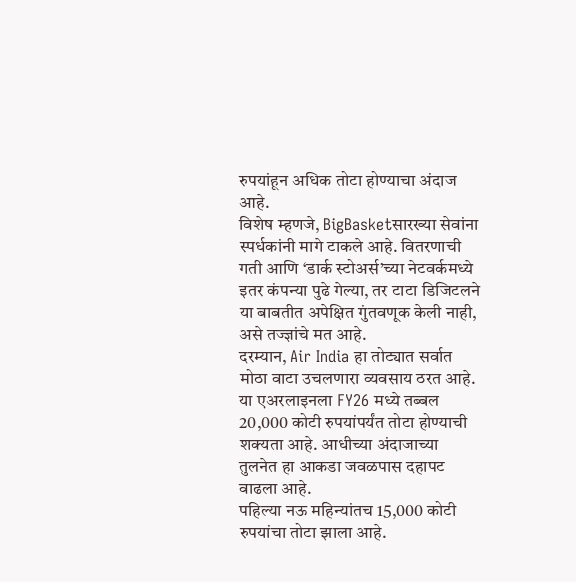रुपयांहून अधिक तोटा होण्याचा अंदाज आहे.
विशेष म्हणजे, BigBasketसारख्या सेवांना स्पर्धकांनी मागे टाकले आहे. वितरणाची गती आणि ‘डार्क स्टोअर्स’च्या नेटवर्कमध्ये इतर कंपन्या पुढे गेल्या, तर टाटा डिजिटलने या बाबतीत अपेक्षित गुंतवणूक केली नाही, असे तज्ज्ञांचे मत आहे.
दरम्यान, Air India हा तोट्यात सर्वात मोठा वाटा उचलणारा व्यवसाय ठरत आहे. या एअरलाइनला FY26 मध्ये तब्बल 20,000 कोटी रुपयांपर्यंत तोटा होण्याची शक्यता आहे. आधीच्या अंदाजाच्या तुलनेत हा आकडा जवळपास दहापट वाढला आहे.
पहिल्या नऊ महिन्यांतच 15,000 कोटी रुपयांचा तोटा झाला आहे.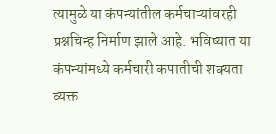त्यामुळे या कंपन्यांतील कर्मचाऱ्यांवरही प्रश्नचिन्ह निर्माण झाले आहे. भविष्यात या कंपन्यांमध्ये कर्मचारी कपातीची शक्यता व्यक्त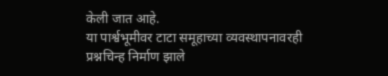केली जात आहे.
या पार्श्वभूमीवर टाटा समूहाच्या व्यवस्थापनावरही प्रश्नचिन्ह निर्माण झाले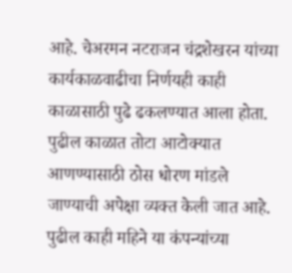आहे. चेअरमन नटराजन चंद्रशेखरन यांच्या कार्यकाळवाढीचा निर्णयही काही काळासाठी पुढे ढकलण्यात आला होता. पुढील काळात तोटा आटोक्यात आणण्यासाठी ठोस धोरण मांडले जाण्याची अपेक्षा व्यक्त केली जात आहे. पुढील काही महिने या कंपन्यांच्या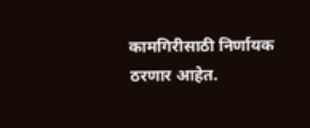कामगिरीसाठी निर्णायक ठरणार आहेत.